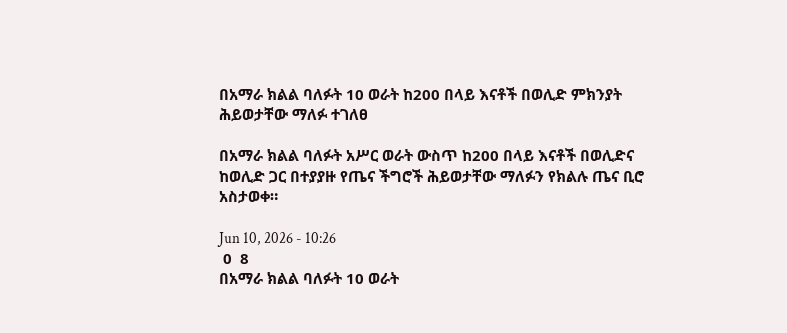በአማራ ክልል ባለፉት 10 ወራት ከ200 በላይ እናቶች በወሊድ ምክንያት ሕይወታቸው ማለፉ ተገለፀ

በአማራ ክልል ባለፉት አሥር ወራት ውስጥ ከ200 በላይ እናቶች በወሊድና ከወሊድ ጋር በተያያዙ የጤና ችግሮች ሕይወታቸው ማለፉን የክልሉ ጤና ቢሮ አስታወቀ።

Jun 10, 2026 - 10:26
 0  8
በአማራ ክልል ባለፉት 10 ወራት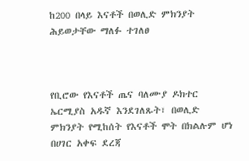ከ200 በላይ እናቶች በወሊድ ምክንያት ሕይወታቸው ማለፉ ተገለፀ



የቢሮው የእናቶች ጤና ባለሙያ ዶክተር ኤርሚያስ አዱኛ እንደገለጹት፣ በወሊድ ምክንያት የሚከሰት የእናቶች ሞት በክልሉም ሆነ በሀገር አቀፍ ደረጃ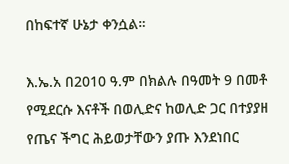በከፍተኛ ሁኔታ ቀንሷል።

እ.ኤ.አ በ2010 ዓ.ም በክልሉ በዓመት 9 በመቶ የሚደርሱ እናቶች በወሊድና ከወሊድ ጋር በተያያዘ የጤና ችግር ሕይወታቸውን ያጡ እንደነበር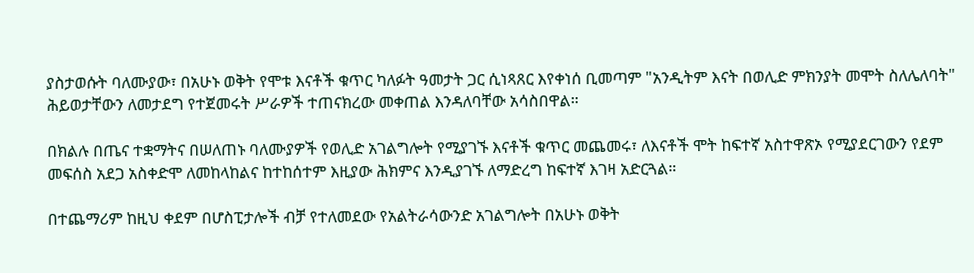ያስታወሱት ባለሙያው፣ በአሁኑ ወቅት የሞቱ እናቶች ቁጥር ካለፉት ዓመታት ጋር ሲነጻጸር እየቀነሰ ቢመጣም "አንዲትም እናት በወሊድ ምክንያት መሞት ስለሌለባት" ሕይወታቸውን ለመታደግ የተጀመሩት ሥራዎች ተጠናክረው መቀጠል እንዳለባቸው አሳስበዋል።

በክልሉ በጤና ተቋማትና በሠለጠኑ ባለሙያዎች የወሊድ አገልግሎት የሚያገኙ እናቶች ቁጥር መጨመሩ፣ ለእናቶች ሞት ከፍተኛ አስተዋጽኦ የሚያደርገውን የደም መፍሰስ አደጋ አስቀድሞ ለመከላከልና ከተከሰተም እዚያው ሕክምና እንዲያገኙ ለማድረግ ከፍተኛ እገዛ አድርጓል።

በተጨማሪም ከዚህ ቀደም በሆስፒታሎች ብቻ የተለመደው የአልትራሳውንድ አገልግሎት በአሁኑ ወቅት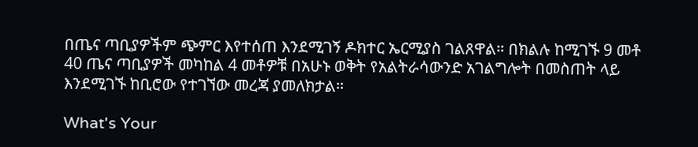በጤና ጣቢያዎችም ጭምር እየተሰጠ እንደሚገኝ ዶክተር ኤርሚያስ ገልጸዋል። በክልሉ ከሚገኙ 9 መቶ 40 ጤና ጣቢያዎች መካከል 4 መቶዎቹ በአሁኑ ወቅት የአልትራሳውንድ አገልግሎት በመስጠት ላይ እንደሚገኙ ከቢሮው የተገኘው መረጃ ያመለክታል።

What's Your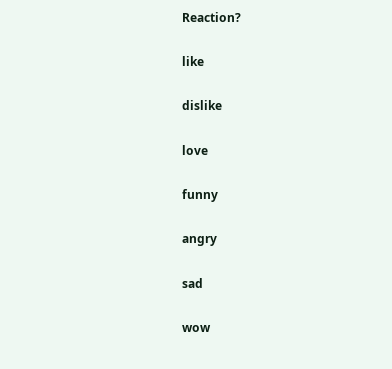Reaction?

like

dislike

love

funny

angry

sad

wow